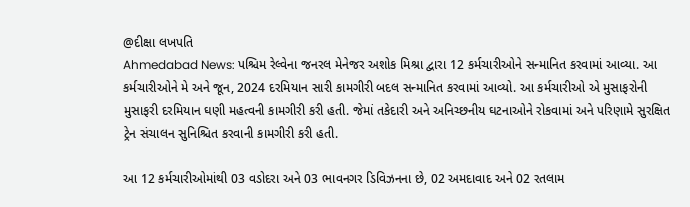@દીક્ષા લખપતિ
Ahmedabad News: પશ્ચિમ રેલ્વેના જનરલ મેનેજર અશોક મિશ્રા દ્વારા 12 કર્મચારીઓને સન્માનિત કરવામાં આવ્યા. આ કર્મચારીઓને મે અને જૂન, 2024 દરમિયાન સારી કામગીરી બદલ સન્માનિત કરવામાં આવ્યો. આ કર્મચારીઓ એ મુસાફરોની મુસાફરી દરમિયાન ઘણી મહત્વની કામગીરી કરી હતી. જેમાં તકેદારી અને અનિચ્છનીય ઘટનાઓને રોકવામાં અને પરિણામે સુરક્ષિત ટ્રેન સંચાલન સુનિશ્ચિત કરવાની કામગીરી કરી હતી.

આ 12 કર્મચારીઓમાંથી 03 વડોદરા અને 03 ભાવનગર ડિવિઝનના છે, 02 અમદાવાદ અને 02 રતલામ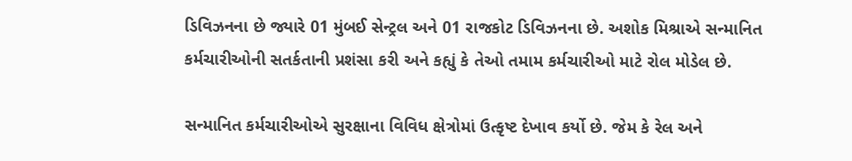ડિવિઝનના છે જ્યારે 01 મુંબઈ સેન્ટ્રલ અને 01 રાજકોટ ડિવિઝનના છે. અશોક મિશ્રાએ સન્માનિત કર્મચારીઓની સતર્કતાની પ્રશંસા કરી અને કહ્યું કે તેઓ તમામ કર્મચારીઓ માટે રોલ મોડેલ છે.

સન્માનિત કર્મચારીઓએ સુરક્ષાના વિવિધ ક્ષેત્રોમાં ઉત્કૃષ્ટ દેખાવ કર્યો છે. જેમ કે રેલ અને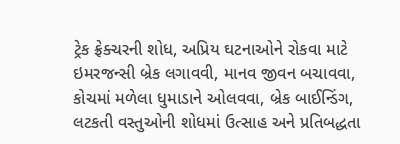ટ્રેક ફ્રેક્ચરની શોધ, અપ્રિય ઘટનાઓને રોકવા માટે ઇમરજન્સી બ્રેક લગાવવી, માનવ જીવન બચાવવા, કોચમાં મળેલા ધુમાડાને ઓલવવા, બ્રેક બાઈન્ડિંગ, લટકતી વસ્તુઓની શોધમાં ઉત્સાહ અને પ્રતિબદ્ધતા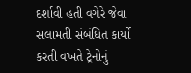દર્શાવી હતી વગેરે જેવા સલામતી સંબંધિત કાર્યો કરતી વખતે ટ્રેનોનું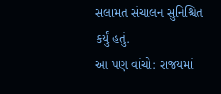સલામત સંચાલન સુનિશ્ચિત કર્યું હતું.
આ પણ વાંચો: રાજયમાં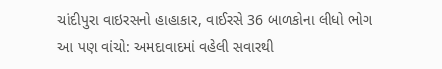ચાંદીપુરા વાઇરસનો હાહાકાર, વાઈરસે 36 બાળકોના લીધો ભોગ
આ પણ વાંચો: અમદાવાદમાં વહેલી સવારથી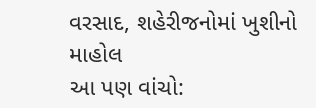વરસાદ, શહેરીજનોમાં ખુશીનો માહોલ
આ પણ વાંચો: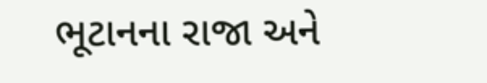ભૂટાનના રાજા અને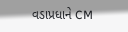વડાપ્રધાને CM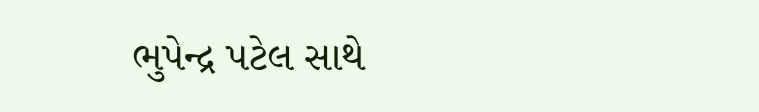ભુપેન્દ્ર પટેલ સાથે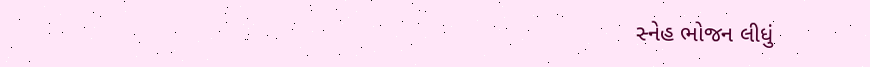સ્નેહ ભોજન લીધું